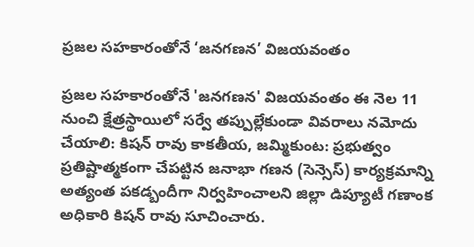ప్రజల సహకారంతోనే ‘జనగణన’ విజయవంతం

ప్రజల సహకారంతోనే 'జనగణన' విజయవంతం ఈ నెల 11 నుంచి క్షేత్రస్థాయిలో సర్వే తప్పుల్లేకుండా వివరాలు నమోదు చేయాలి: కిషన్ రావు కాకతీయ, జమ్మికుంట: ప్రభుత్వం ప్రతిష్టాత్మకంగా చేపట్టిన జనాభా గణన (సెన్సెస్) కార్యక్రమాన్ని అత్యంత పకడ్బందీగా నిర్వహించాలని జిల్లా డిప్యూటీ గణాంక అధికారి కిషన్ రావు సూచించారు.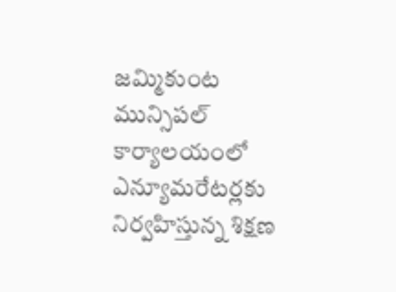జమ్మికుంట మున్సిపల్ కార్యాలయంలో ఎన్యూమరేటర్లకు నిర్వహిస్తున్న శిక్షణ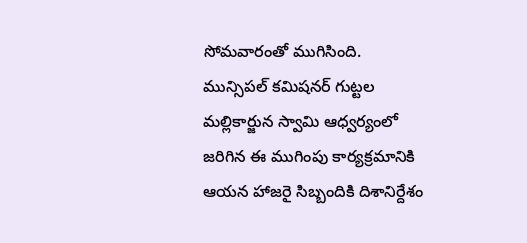సోమవారంతో ముగిసింది. మున్సిపల్ కమిషనర్ గుట్టల మల్లికార్జున స్వామి ఆధ్వర్యంలో జరిగిన ఈ ముగింపు కార్యక్రమానికి ఆయన హాజరై సిబ్బందికి దిశానిర్దేశం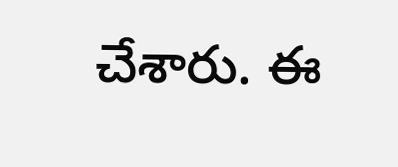చేశారు. ఈ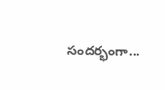సందర్భంగా...